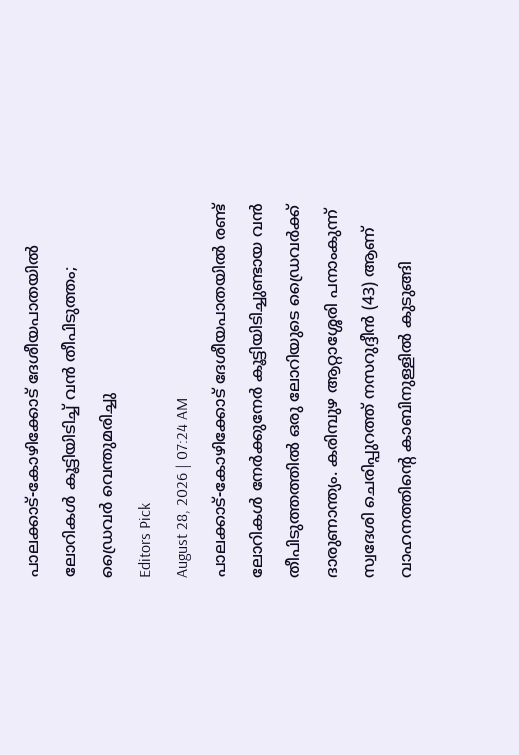പാലക്കാട്-കോഴിക്കോട് ദേശീയപാതയിൽ ലോറികൾ കൂട്ടിയിടിച്ച് വൻ തീപിടുത്തം; ഡ്രൈവർ വെന്തുമരിച്ചു
Editors Pick
August 28, 2026 | 07:24 AM
പാലക്കാട്-കോഴിക്കോട് ദേശീയപാതയിൽ രണ്ട് ലോറികൾ നേർക്കുനേർ കൂട്ടിയിടിച്ചുണ്ടായ വൻ തീപിടുത്തത്തിൽ ഒരു ലോറിയുടെ ഡ്രൈവർക്ക് ദാരുണാന്ത്യം. കരിമ്പുഴ ആറ്റാശ്ശേരി പനാംകുന്ന് സ്വദേശി ചെരിപ്പുറത്ത് നസറുദ്ദീൻ (43) ആണ് വാഹനത്തിന്റെ കാബിനുള്ളിൽ കുടുങ്ങി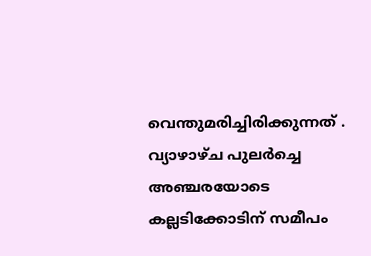വെന്തുമരിച്ചിരിക്കുന്നത് . വ്യാഴാഴ്ച പുലർച്ചെ അഞ്ചരയോടെ കല്ലടിക്കോടിന് സമീപം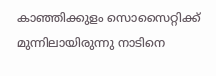കാഞ്ഞിക്കുളം സൊസൈറ്റിക്ക് മുന്നിലായിരുന്നു നാടിനെ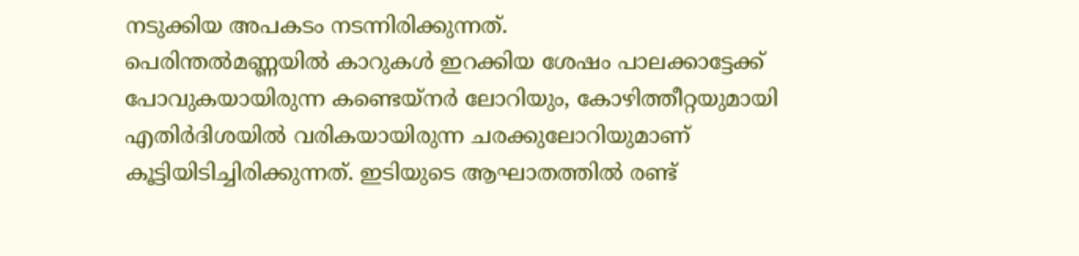നടുക്കിയ അപകടം നടന്നിരിക്കുന്നത്.
പെരിന്തൽമണ്ണയിൽ കാറുകൾ ഇറക്കിയ ശേഷം പാലക്കാട്ടേക്ക് പോവുകയായിരുന്ന കണ്ടെയ്നർ ലോറിയും, കോഴിത്തീറ്റയുമായി എതിർദിശയിൽ വരികയായിരുന്ന ചരക്കുലോറിയുമാണ് കൂട്ടിയിടിച്ചിരിക്കുന്നത്. ഇടിയുടെ ആഘാതത്തിൽ രണ്ട്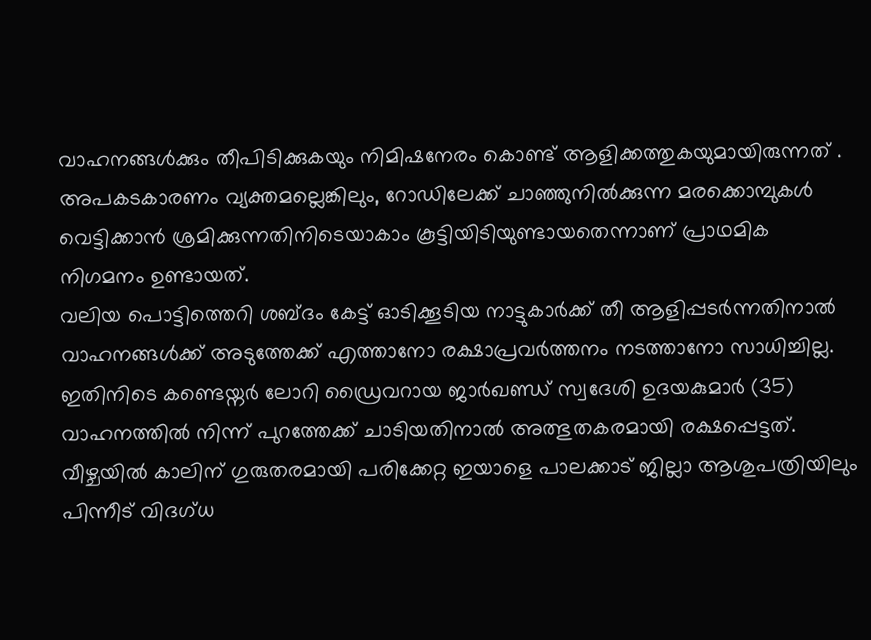വാഹനങ്ങൾക്കും തീപിടിക്കുകയും നിമിഷനേരം കൊണ്ട് ആളിക്കത്തുകയുമായിരുന്നത് . അപകടകാരണം വ്യക്തമല്ലെങ്കിലും, റോഡിലേക്ക് ചാഞ്ഞുനിൽക്കുന്ന മരക്കൊമ്പുകൾ വെട്ടിക്കാൻ ശ്രമിക്കുന്നതിനിടെയാകാം കൂട്ടിയിടിയുണ്ടായതെന്നാണ് പ്രാഥമിക നിഗമനം ഉണ്ടായത്.
വലിയ പൊട്ടിത്തെറി ശബ്ദം കേട്ട് ഓടിക്കൂടിയ നാട്ടുകാർക്ക് തീ ആളിപ്പടർന്നതിനാൽ വാഹനങ്ങൾക്ക് അടുത്തേക്ക് എത്താനോ രക്ഷാപ്രവർത്തനം നടത്താനോ സാധിച്ചില്ല. ഇതിനിടെ കണ്ടെയ്നർ ലോറി ഡ്രൈവറായ ജാർഖണ്ഡ് സ്വദേശി ഉദയകുമാർ (35) വാഹനത്തിൽ നിന്ന് പുറത്തേക്ക് ചാടിയതിനാൽ അത്ഭുതകരമായി രക്ഷപ്പെട്ടത്. വീഴ്ചയിൽ കാലിന് ഗുരുതരമായി പരിക്കേറ്റ ഇയാളെ പാലക്കാട് ജില്ലാ ആശുപത്രിയിലും പിന്നീട് വിദഗ്ധ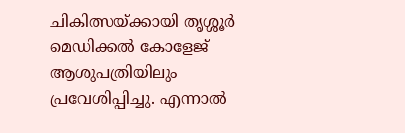ചികിത്സയ്ക്കായി തൃശ്ശൂർ മെഡിക്കൽ കോളേജ് ആശുപത്രിയിലും പ്രവേശിപ്പിച്ചു. എന്നാൽ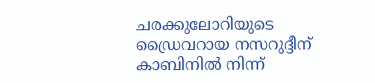ചരക്കുലോറിയുടെ ഡ്രൈവറായ നസറുദ്ദീന് കാബിനിൽ നിന്ന്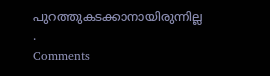പുറത്തുകടക്കാനായിരുന്നില്ല .
Comments